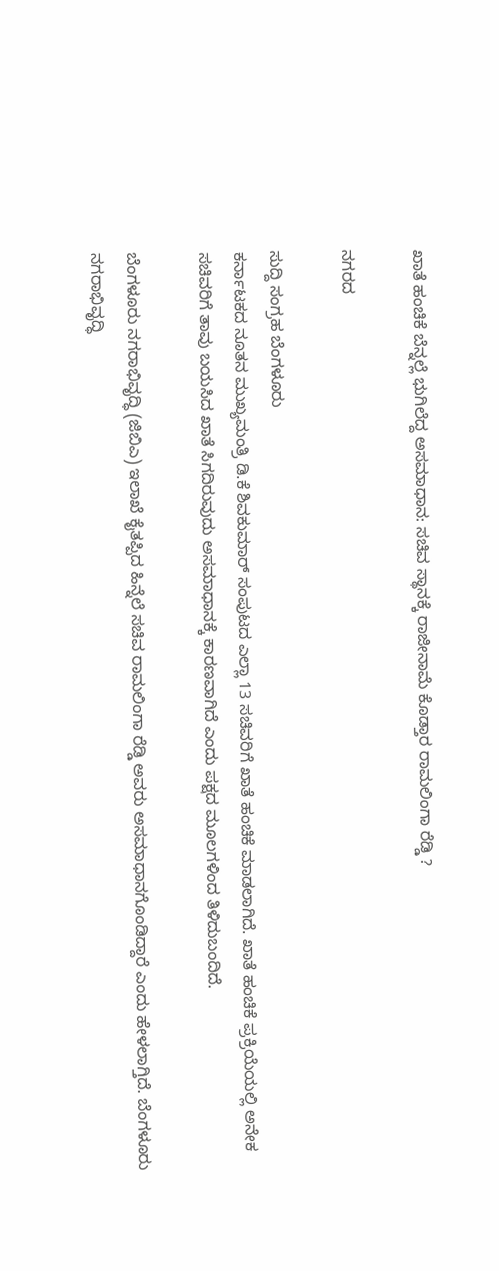ಖಾತೆ ಹಂಚಿಕೆ ಬೆನ್ನಲ್ಲೆ ಭುಗಿಲೆದ್ದ ಅಸಮಾಧಾನ: ಸಚಿವ ಸ್ಥಾನಕ್ಕೆ ರಾಜೀನಾಮೆ ಕೊಡ್ತಾರ ರಾಮಲಿಂಗಾ ರೆಡ್ಡಿ ?

ನಗರದ

ಸುದ್ದಿ ಸಂಗ್ರಹ ಬೆಂಗಳೂರು
ಕರ್ನಾಟಕದ ನೂತನ ಮುಖ್ಯಮಂತ್ರಿ ಡಿ.ಕೆ ಶಿವಕುಮಾರ್‌ ಸಂಪುಟದ ಎಲ್ಲಾ 13 ಸಚಿವರಿಗೆ ಖಾತೆ ಹಂಚಿಕೆ ಮಾಡಲಾಗಿದೆ. ಖಾತೆ ಹಂಚಿಕೆ ಪ್ರಕ್ರಿಯೆಯಲ್ಲಿ ಅನೇಕ ಸಚಿವರಿಗೆ ತಾವು ಬಯಸಿದ ಖಾತೆ ಸಿಗದಿರುವುದು ಅಸಮಾಧಾನಕ್ಕೆ ಕಾರಣವಾಗಿದೆ ಎಂದು ಪಕ್ಷದ ಮೂಲಗಳಿಂದ ತಿಳಿದುಬಂದಿದೆ.

ಬೆಂಗಳೂರು ನಗರಾಭಿವೃದ್ಧಿ (ಜಿಬಿಎ) ಇಲಾಖೆ ಕೈತಪ್ಪಿದ ಹಿನ್ನೆಲೆ ಸಚಿವ ರಾಮಲಿಂಗಾ ರೆಡ್ಡಿ ಅವರು ಅಸಮಾಧಾನಗೊಂಡಿದ್ದಾರೆ ಎಂದು ಹೇಳಲಾಗ್ತಿದೆ. ಬೆಂಗಳೂರು ನಗರಾಭಿವೃದ್ಧಿ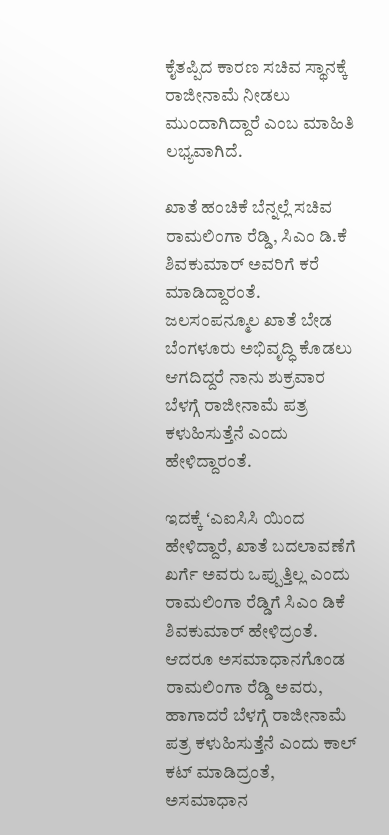ಕೈತಪ್ಪಿದ ಕಾರಣ ಸಚಿವ ಸ್ಥಾನಕ್ಕೆ ರಾಜೀನಾಮೆ ನೀಡಲು ಮುಂದಾಗಿದ್ದಾರೆ ಎಂಬ ಮಾಹಿತಿ ಲಭ್ಯವಾಗಿದೆ.

ಖಾತೆ ಹಂಚಿಕೆ ಬೆನ್ನಲ್ಲೆ ಸಚಿವ ರಾಮಲಿಂಗಾ ರೆಡ್ಡಿ, ಸಿಎಂ ಡಿ.ಕೆ ಶಿವಕುಮಾರ್‌ ಅವರಿಗೆ ಕರೆ ಮಾಡಿದ್ದಾರಂತೆ. ಜಲಸಂಪನ್ಮೂಲ ಖಾತೆ ಬೇಡ ಬೆಂಗಳೂರು ಅಭಿವೃದ್ಧಿ ಕೊಡಲು ಆಗದಿದ್ದರೆ ನಾನು ಶುಕ್ರವಾರ ಬೆಳಗ್ಗೆ ರಾಜೀನಾಮೆ ಪತ್ರ ಕಳುಹಿಸುತ್ತೆನೆ ಎಂದು ಹೇಳಿದ್ದಾರಂತೆ.

ಇದಕ್ಕೆ ʻಎಐಸಿಸಿ‌ ಯಿಂದ ಹೇಳಿದ್ದಾರೆ, ಖಾತೆ ಬದಲಾವಣೆಗೆ ಖರ್ಗೆ ಅವರು ಒಪ್ಪುತ್ತಿಲ್ಲ ಎಂದು ರಾಮಲಿಂಗಾ ರೆಡ್ಡಿಗೆ ಸಿಎಂ ಡಿಕೆ ಶಿವಕುಮಾರ್‌ ಹೇಳಿದ್ರಂತೆ. ಆದರೂ ಅಸಮಾಧಾನಗೊಂಡ ರಾಮಲಿಂಗಾ ರೆಡ್ಡಿ ಅವರು, ಹಾಗಾದರೆ ಬೆಳಗ್ಗೆ ರಾಜೀನಾಮೆ ಪತ್ರ ಕಳುಹಿಸುತ್ತೆನೆ ಎಂದು ಕಾಲ್ ಕಟ್ ಮಾಡಿದ್ರಂತೆ, ಅಸಮಾಧಾನ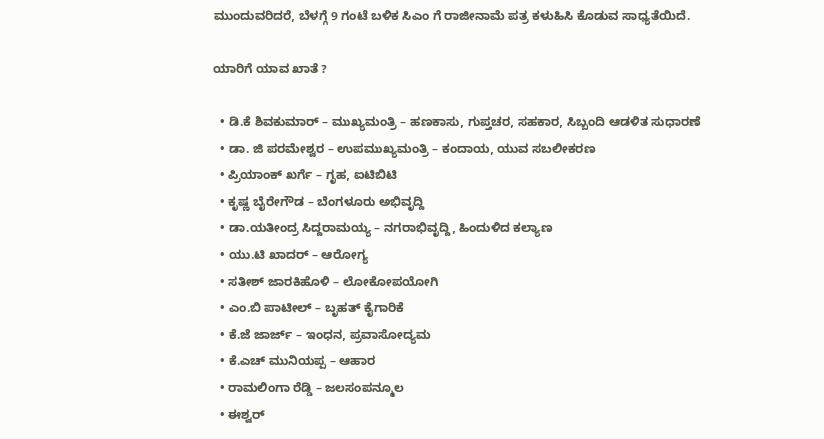ಮುಂದುವರಿದರೆ, ಬೆಳಗ್ಗೆ 9 ಗಂಟೆ ಬಳಿಕ ಸಿಎಂ ಗೆ ರಾಜೀನಾಮೆ ಪತ್ರ ಕಳುಹಿಸಿ ಕೊಡುವ ಸಾಧ್ಯತೆಯಿದೆ.

ಯಾರಿಗೆ ಯಾವ ಖಾತೆ ?

  • ಡಿ.ಕೆ ಶಿವಕುಮಾರ್ – ಮುಖ್ಯಮಂತ್ರಿ – ಹಣಕಾಸು, ಗುಪ್ತಚರ, ಸಹಕಾರ, ಸಿಬ್ಬಂದಿ ಆಡಳಿತ ಸುಧಾರಣೆ
  • ಡಾ. ಜಿ ಪರಮೇಶ್ವರ – ಉಪಮುಖ್ಯಮಂತ್ರಿ – ಕಂದಾಯ, ಯುವ ಸಬಲೀಕರಣ
  • ಪ್ರಿಯಾಂಕ್ ಖರ್ಗೆ – ಗೃಹ, ಐಟಿಬಿಟಿ
  • ಕೃಷ್ಣ ಬೈರೇಗೌಡ – ಬೆಂಗಳೂರು ಅಭಿವೃದ್ದಿ
  • ಡಾ.ಯತೀಂದ್ರ ಸಿದ್ದರಾಮಯ್ಯ – ನಗರಾಭಿವೃದ್ದಿ, ಹಿಂದುಳಿದ ಕಲ್ಯಾಣ
  • ಯು.ಟಿ ಖಾದರ್ – ಆರೋಗ್ಯ
  • ಸತೀಶ್ ಜಾರಕಿಹೊಳಿ – ಲೋಕೋಪಯೋಗಿ
  • ಎಂ.ಬಿ ಪಾಟೀಲ್ – ಬೃಹತ್ ಕೈಗಾರಿಕೆ
  • ಕೆ.ಜೆ ಜಾರ್ಜ್ – ಇಂಧನ, ಪ್ರವಾಸೋದ್ಯಮ
  • ಕೆ.ಎಚ್ ಮುನಿಯಪ್ಪ – ಆಹಾರ
  • ರಾಮಲಿಂಗಾ ರೆಡ್ಡಿ – ಜಲಸಂಪನ್ಮೂಲ
  • ಈಶ್ವರ್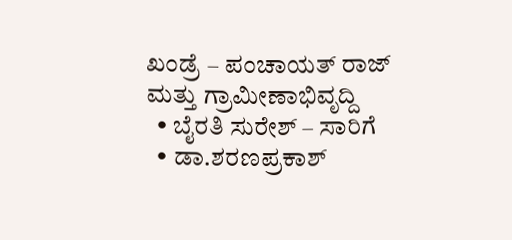ಖಂಡ್ರೆ – ಪಂಚಾಯತ್ ರಾಜ್ ಮತ್ತು ಗ್ರಾಮೀಣಾಭಿವೃದ್ದಿ
  • ಬೈರತಿ ಸುರೇಶ್ – ಸಾರಿಗೆ
  • ಡಾ.ಶರಣಪ್ರಕಾಶ್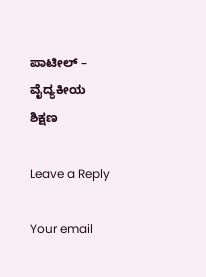ಪಾಟೀಲ್ – ವೈದ್ಯಕೀಯ ಶಿಕ್ಷಣ

Leave a Reply

Your email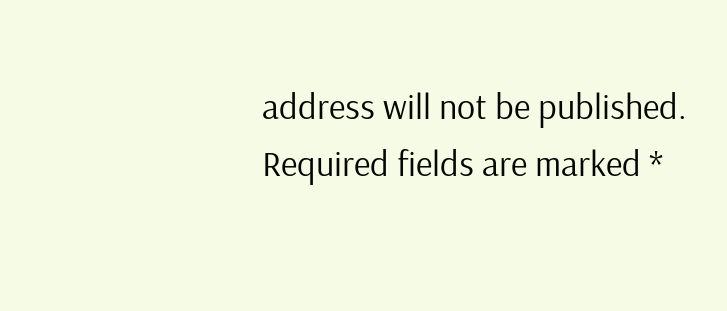address will not be published. Required fields are marked *